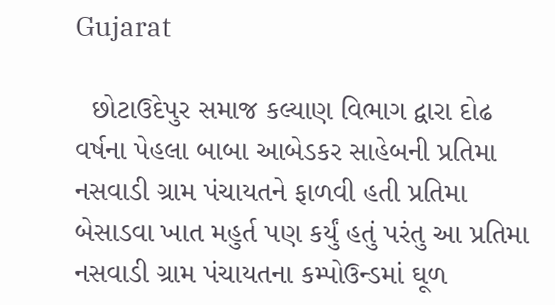Gujarat

  છોટાઉદેપુર સમાજ કલ્યાણ વિભાગ દ્વારા દોઢ વર્ષના પેહલા બાબા આબેડકર સાહેબની પ્રતિમા નસવાડી ગ્રામ પંચાયતને ફાળવી હતી પ્રતિમા બેસાડવા ખાત મહુર્ત પણ કર્યું હતું પરંતુ આ પ્રતિમા નસવાડી ગ્રામ પંચાયતના કમ્પોઉન્ડમાં ઘૂળ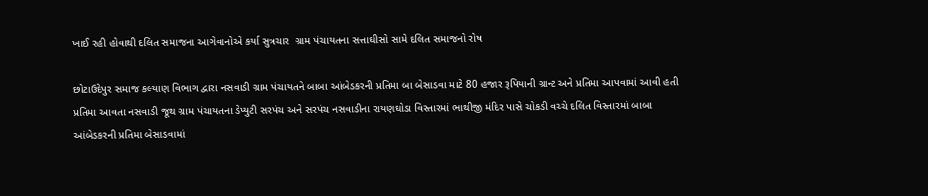ખાઈ રહી હોવાથી દલિત સમાજના આગેવાનોએ કર્યા સુત્રચાર  ગ્રામ પંચાયતના સત્તાઘીસો સામે દલિત સમાજનો રોષ

છોટાઉદેપુર સમાજ કલ્યાણ વિભાગ દ્વારા નસવાડી ગ્રામ પંચાયતને બાબા આંબેડકરની પ્રતિમા બા બેસાડવા માટે 80 હજાર રૂપિયાની ગ્રાન્ટ અને પ્રતિમા આપવામાં આવી હતી પ્રતિમા આવતા નસવાડી જૂથ ગ્રામ પંચાયતના ડેપ્યુટી સરપંચ અને સરપંચ નસવાડીના રાયણઘોડા વિસ્તારમાં ભાથીજી મંદિર પાસે ચોકડી વચ્ચે દલિત વિસ્તારમાં બાબા આંબેડકરની પ્રતિમા બેસાડવામાં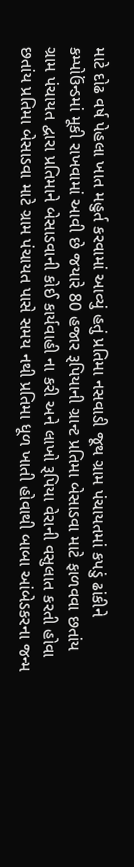માટે દોઢ વર્ષ પેહલા ખાત મહુર્ત કરવામાં આવ્યું હતું પ્રતિમા નસવાડી જૂથ ગ્રામ પંચાયતમાં કપડું ઢાંકીને કમ્પોઉંન્ડમાં મૂકી રાખવામાં આવી છે જયારે 80 હજાર રૂપિયાની ગ્રાન્ટ પ્રતિમા બેસાડવા માટે ફાળવવા છતાંય ગ્રામ પંચાયત દ્વારા પ્રતિમાને બેસાડવાની કોઈ કાર્યવાહી ના કરી અને લાખો રૂપિયા વેરાની વસુલાત કરતી હોવા છતાંય પ્રતિમા બેસાડવા માટે ગ્રામ પંચાયત પાસે સમય નથી પ્રતિમા ધૂળ ખાતી હોવાથી બાબા આંબેડકરના જન્મ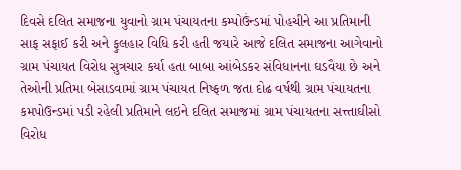દિવસે દલિત સમાજના યુવાનો ગ્રામ પંચાયતના કમ્પોઉંન્ડમાં પોહચીને આ પ્રતિમાની સાફ સફાઈ કરી અને ફુલહાર વિધિ કરી હતી જયારે આજે દલિત સમાજના આગેવાનો ગ્રામ પંચાયત વિરોધ સુત્રચાર કર્યા હતા બાબા આંબેડકર સંવિધાનના ઘડવૈયા છે અને તેઓની પ્રતિમા બેસાડવામાં ગ્રામ પંચાયત નિષ્ફળ જતા દોઢ વર્ષથી ગ્રામ પંચાયતના કમપોઉન્ડમાં પડી રહેલી પ્રતિમાને લઇને દલિત સમાજમાં ગ્રામ પંચાયતના સત્ત્તાઘીસો વિરોધ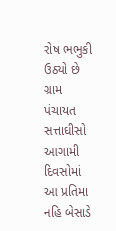રોષ ભભુકી ઉઠ્યો છે ગ્રામ પંચાયત સત્તાઘીસો આગામી દિવસોમાં આ પ્રતિમા નહિ બેસાડે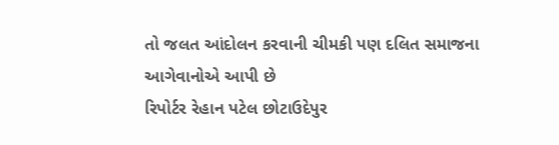તો જલત આંદોલન કરવાની ચીમકી પણ દલિત સમાજના આગેવાનોએ આપી છે
રિપોર્ટર રેહાન પટેલ છોટાઉદેપુર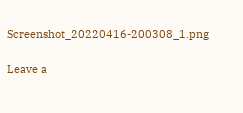Screenshot_20220416-200308_1.png

Leave a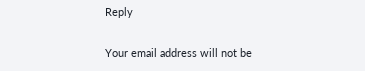Reply

Your email address will not be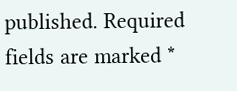published. Required fields are marked *